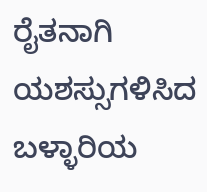ರೈತನಾಗಿ ಯಶಸ್ಸುಗಳಿಸಿದ ಬಳ್ಳಾರಿಯ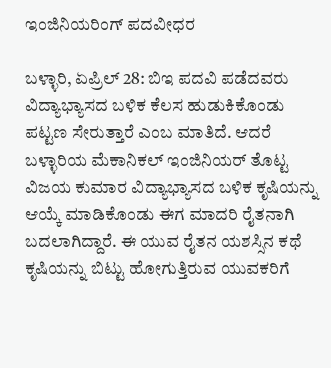ಇಂಜಿನಿಯರಿಂಗ್ ಪದವೀಧರ

ಬಳ್ಳಾರಿ, ಏಪ್ರಿಲ್ 28: ಬಿಇ ಪದವಿ ಪಡೆದವರು ವಿದ್ಯಾಭ್ಯಾಸದ ಬಳಿಕ ಕೆಲಸ ಹುಡುಕಿಕೊಂಡು ಪಟ್ಟಣ ಸೇರುತ್ತಾರೆ ಎಂಬ ಮಾತಿದೆ. ಆದರೆ ಬಳ್ಳಾರಿಯ ಮೆಕಾನಿಕಲ್ ಇಂಜಿನಿಯರ್ ತೊಟ್ಟ ವಿಜಯ ಕುಮಾರ ವಿದ್ಯಾಭ್ಯಾಸದ ಬಳಿಕ ಕೃಷಿಯನ್ನು ಆಯ್ಕೆ ಮಾಡಿಕೊಂಡು ಈಗ ಮಾದರಿ ರೈತನಾಗಿ ಬದಲಾಗಿದ್ದಾರೆ. ಈ ಯುವ ರೈತನ ಯಶಸ್ಸಿನ ಕಥೆ ಕೃಷಿಯನ್ನು ಬಿಟ್ಟು ಹೋಗುತ್ತಿರುವ ಯುವಕರಿಗೆ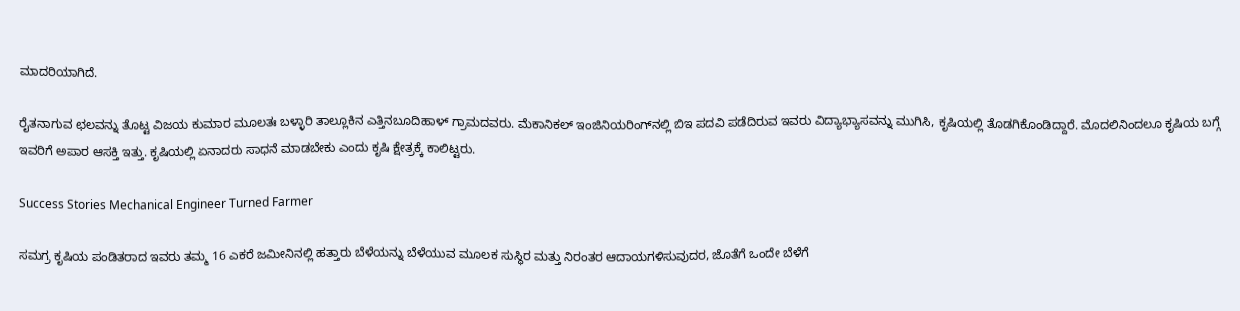ಮಾದರಿಯಾಗಿದೆ.

ರೈತನಾಗುವ ಛಲವನ್ನು ತೊಟ್ಟ ವಿಜಯ ಕುಮಾರ ಮೂಲತಃ ಬಳ್ಳಾರಿ ತಾಲ್ಲೂಕಿನ ಎತ್ತಿನಬೂದಿಹಾಳ್ ಗ್ರಾಮದವರು. ಮೆಕಾನಿಕಲ್ ಇಂಜಿನಿಯರಿಂಗ್‌ನಲ್ಲಿ ಬಿಇ ಪದವಿ ಪಡೆದಿರುವ ಇವರು ವಿದ್ಯಾಭ್ಯಾಸವನ್ನು ಮುಗಿಸಿ, ಕೃಷಿಯಲ್ಲಿ ತೊಡಗಿಕೊಂಡಿದ್ದಾರೆ. ಮೊದಲಿನಿಂದಲೂ ಕೃಷಿಯ ಬಗ್ಗೆ ಇವರಿಗೆ ಅಪಾರ ಆಸಕ್ತಿ ಇತ್ತು. ಕೃಷಿಯಲ್ಲಿ ಏನಾದರು ಸಾಧನೆ ಮಾಡಬೇಕು ಎಂದು ಕೃಷಿ ಕ್ಷೇತ್ರಕ್ಕೆ ಕಾಲಿಟ್ಟರು.

Success Stories Mechanical Engineer Turned Farmer

ಸಮಗ್ರ ಕೃಷಿಯ ಪಂಡಿತರಾದ ಇವರು ತಮ್ಮ 16 ಎಕರೆ ಜಮೀನಿನಲ್ಲಿ ಹತ್ತಾರು ಬೆಳೆಯನ್ನು ಬೆಳೆಯುವ ಮೂಲಕ ಸುಸ್ಥಿರ ಮತ್ತು ನಿರಂತರ ಆದಾಯಗಳಿಸುವುದರ, ಜೊತೆಗೆ ಒಂದೇ ಬೆಳೆಗೆ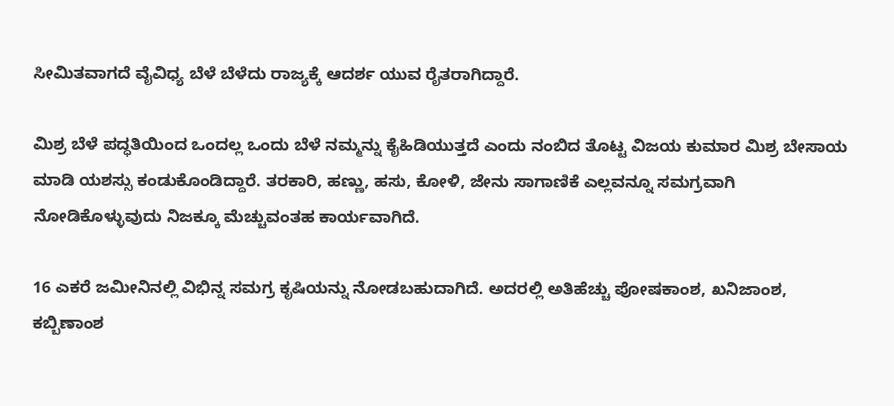ಸೀಮಿತವಾಗದೆ ವೈವಿಧ್ಯ ಬೆಳೆ ಬೆಳೆದು ರಾಜ್ಯಕ್ಕೆ ಆದರ್ಶ ಯುವ ರೈತರಾಗಿದ್ದಾರೆ.

ಮಿಶ್ರ ಬೆಳೆ ಪದ್ಧತಿಯಿಂದ ಒಂದಲ್ಲ ಒಂದು ಬೆಳೆ ನಮ್ಮನ್ನು ಕೈಹಿಡಿಯುತ್ತದೆ ಎಂದು ನಂಬಿದ ತೊಟ್ಟ ವಿಜಯ ಕುಮಾರ ಮಿಶ್ರ ಬೇಸಾಯ ಮಾಡಿ ಯಶಸ್ಸು ಕಂಡುಕೊಂಡಿದ್ದಾರೆ. ತರಕಾರಿ, ಹಣ್ಣು, ಹಸು, ಕೋಳಿ, ಜೇನು ಸಾಗಾಣಿಕೆ ಎಲ್ಲವನ್ನೂ ಸಮಗ್ರವಾಗಿ ನೋಡಿಕೊಳ್ಳುವುದು ನಿಜಕ್ಕೂ ಮೆಚ್ಚುವಂತಹ ಕಾರ್ಯವಾಗಿದೆ.

16 ಎಕರೆ ಜಮೀನಿನಲ್ಲಿ ವಿಭಿನ್ನ ಸಮಗ್ರ ಕೃಷಿಯನ್ನು ನೋಡಬಹುದಾಗಿದೆ. ಅದರಲ್ಲಿ ಅತಿಹೆಚ್ಚು ಪೋಷಕಾಂಶ, ಖನಿಜಾಂಶ, ಕಬ್ಬಿಣಾಂಶ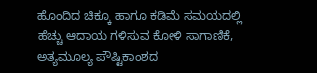ಹೊಂದಿದ ಚಿಕ್ಕೂ ಹಾಗೂ ಕಡಿಮೆ ಸಮಯದಲ್ಲಿ ಹೆಚ್ಚು ಆದಾಯ ಗಳಿಸುವ ಕೋಳಿ ಸಾಗಾಣಿಕೆ, ಅತ್ಯಮೂಲ್ಯ ಪೌಷ್ಟಿಕಾಂಶದ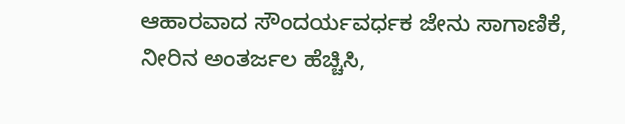ಆಹಾರವಾದ ಸೌಂದರ್ಯವರ್ಧಕ ಜೇನು ಸಾಗಾಣಿಕೆ, ನೀರಿನ ಅಂತರ್ಜಲ ಹೆಚ್ಚಿಸಿ,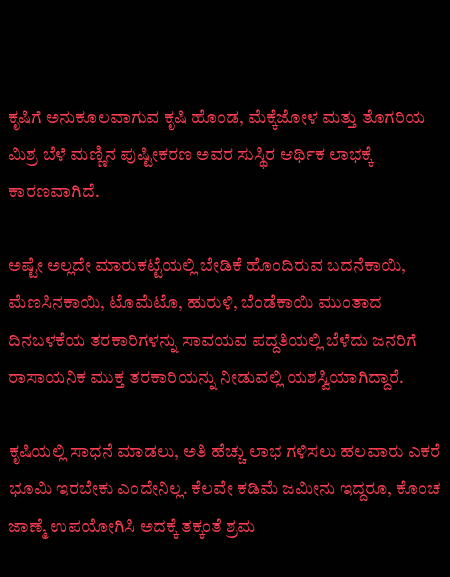ಕೃಷಿಗೆ ಅನುಕೂಲವಾಗುವ ಕೃಷಿ ಹೊಂಡ, ಮೆಕ್ಕೆಜೋಳ ಮತ್ತು ತೊಗರಿಯ ಮಿಶ್ರ ಬೆಳೆ ಮಣ್ಣಿನ ಪುಷ್ಟೀಕರಣ ಅವರ ಸುಸ್ಥಿರ ಆರ್ಥಿಕ ಲಾಭಕ್ಕೆ ಕಾರಣವಾಗಿದೆ.

ಅಷ್ಟೇ ಅಲ್ಲದೇ ಮಾರುಕಟ್ಟೆಯಲ್ಲಿ ಬೇಡಿಕೆ ಹೊಂದಿರುವ ಬದನೆಕಾಯಿ, ಮೆಣಸಿನಕಾಯಿ, ಟೊಮೆಟೊ, ಹುರುಳಿ, ಬೆಂಡೆಕಾಯಿ ಮುಂತಾದ ದಿನಬಳಕೆಯ ತರಕಾರಿಗಳನ್ನು ಸಾವಯವ ಪದ್ದತಿಯಲ್ಲಿ ಬೆಳೆದು ಜನರಿಗೆ ರಾಸಾಯನಿಕ ಮುಕ್ತ ತರಕಾರಿಯನ್ನು ನೀಡುವಲ್ಲಿ ಯಶಸ್ವಿಯಾಗಿದ್ದಾರೆ.

ಕೃಷಿಯಲ್ಲಿ ಸಾಧನೆ ಮಾಡಲು, ಅತಿ ಹೆಚ್ಚು ಲಾಭ ಗಳಿಸಲು ಹಲವಾರು ಎಕರೆ ಭೂಮಿ ಇರಬೇಕು ಎಂದೇನಿಲ್ಲ. ಕೆಲವೇ ಕಡಿಮೆ ಜಮೀನು ಇದ್ದರೂ, ಕೊಂಚ ಜಾಣ್ಮೆ ಉಪಯೋಗಿಸಿ ಅದಕ್ಕೆ ತಕ್ಕಂತೆ ಶ್ರಮ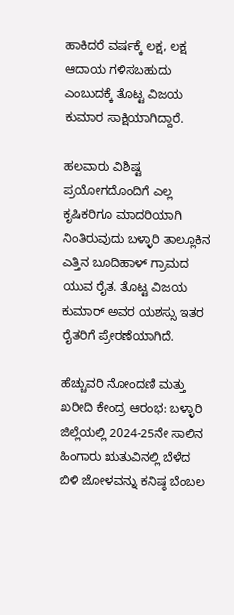ಹಾಕಿದರೆ ವರ್ಷಕ್ಕೆ ಲಕ್ಷ, ಲಕ್ಷ ಆದಾಯ ಗಳಿಸಬಹುದು ಎಂಬುದಕ್ಕೆ ತೊಟ್ಟ ವಿಜಯ ಕುಮಾರ ಸಾಕ್ಷಿಯಾಗಿದ್ದಾರೆ.

ಹಲವಾರು ವಿಶಿಷ್ಟ ಪ್ರಯೋಗದೊಂದಿಗೆ ಎಲ್ಲ ಕೃಷಿಕರಿಗೂ ಮಾದರಿಯಾಗಿ ನಿಂತಿರುವುದು ಬಳ್ಳಾರಿ ತಾಲ್ಲೂಕಿನ ಎತ್ತಿನ ಬೂದಿಹಾಳ್ ಗ್ರಾಮದ ಯುವ ರೈತ. ತೊಟ್ಟ ವಿಜಯ ಕುಮಾರ್ ಅವರ ಯಶಸ್ಸು ಇತರ ರೈತರಿಗೆ ಪ್ರೇರಣೆಯಾಗಿದೆ.

ಹೆಚ್ಚುವರಿ ನೋಂದಣಿ ಮತ್ತು ಖರೀದಿ ಕೇಂದ್ರ ಆರಂಭ: ಬಳ್ಳಾರಿ ಜಿಲ್ಲೆಯಲ್ಲಿ 2024-25ನೇ ಸಾಲಿನ ಹಿಂಗಾರು ಋತುವಿನಲ್ಲಿ ಬೆಳೆದ ಬಿಳಿ ಜೋಳವನ್ನು ಕನಿಷ್ಠ ಬೆಂಬಲ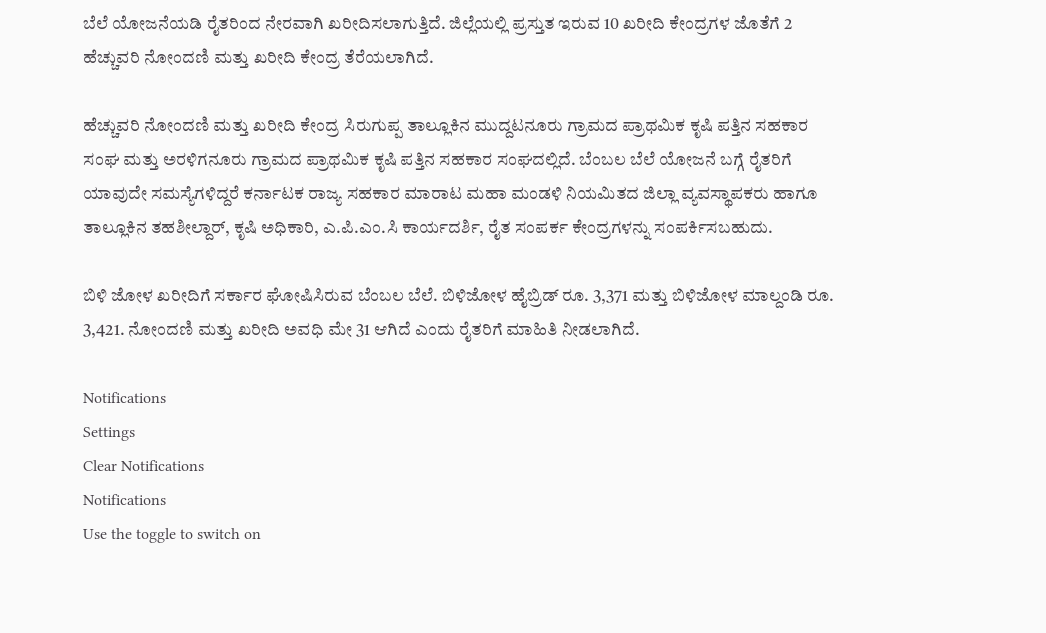ಬೆಲೆ ಯೋಜನೆಯಡಿ ರೈತರಿಂದ ನೇರವಾಗಿ ಖರೀದಿಸಲಾಗುತ್ತಿದೆ. ಜಿಲ್ಲೆಯಲ್ಲಿ ಪ್ರಸ್ತುತ ಇರುವ 10 ಖರೀದಿ ಕೇಂದ್ರಗಳ ಜೊತೆಗೆ 2 ಹೆಚ್ಚುವರಿ ನೋಂದಣಿ ಮತ್ತು ಖರೀದಿ ಕೇಂದ್ರ ತೆರೆಯಲಾಗಿದೆ.

ಹೆಚ್ಚುವರಿ ನೋಂದಣಿ ಮತ್ತು ಖರೀದಿ ಕೇಂದ್ರ ಸಿರುಗುಪ್ಪ ತಾಲ್ಲೂಕಿನ ಮುದ್ದಟನೂರು ಗ್ರಾಮದ ಪ್ರಾಥಮಿಕ ಕೃಷಿ ಪತ್ತಿನ ಸಹಕಾರ ಸಂಘ ಮತ್ತು ಅರಳಿಗನೂರು ಗ್ರಾಮದ ಪ್ರಾಥಮಿಕ ಕೃಷಿ ಪತ್ತಿನ ಸಹಕಾರ ಸಂಘದಲ್ಲಿದೆ. ಬೆಂಬಲ ಬೆಲೆ ಯೋಜನೆ ಬಗ್ಗೆ ರೈತರಿಗೆ ಯಾವುದೇ ಸಮಸ್ಯೆಗಳಿದ್ದರೆ ಕರ್ನಾಟಕ ರಾಜ್ಯ ಸಹಕಾರ ಮಾರಾಟ ಮಹಾ ಮಂಡಳಿ ನಿಯಮಿತದ ಜಿಲ್ಲಾ ವ್ಯವಸ್ಥಾಪಕರು ಹಾಗೂ ತಾಲ್ಲೂಕಿನ ತಹಶೀಲ್ದಾರ್, ಕೃಷಿ ಅಧಿಕಾರಿ, ಎ.ಪಿ.ಎಂ.ಸಿ ಕಾರ್ಯದರ್ಶಿ, ರೈತ ಸಂಪರ್ಕ ಕೇಂದ್ರಗಳನ್ನು ಸಂಪರ್ಕಿಸಬಹುದು.

ಬಿಳಿ ಜೋಳ ಖರೀದಿಗೆ ಸರ್ಕಾರ ಘೋಷಿಸಿರುವ ಬೆಂಬಲ ಬೆಲೆ. ಬಿಳಿಜೋಳ ಹೈಬ್ರಿಡ್ ರೂ. 3,371 ಮತ್ತು ಬಿಳಿಜೋಳ ಮಾಲ್ದಂಡಿ ರೂ. 3,421. ನೋಂದಣಿ ಮತ್ತು ಖರೀದಿ ಅವಧಿ ಮೇ 31 ಆಗಿದೆ ಎಂದು ರೈತರಿಗೆ ಮಾಹಿತಿ ನೀಡಲಾಗಿದೆ.

Notifications
Settings
Clear Notifications
Notifications
Use the toggle to switch on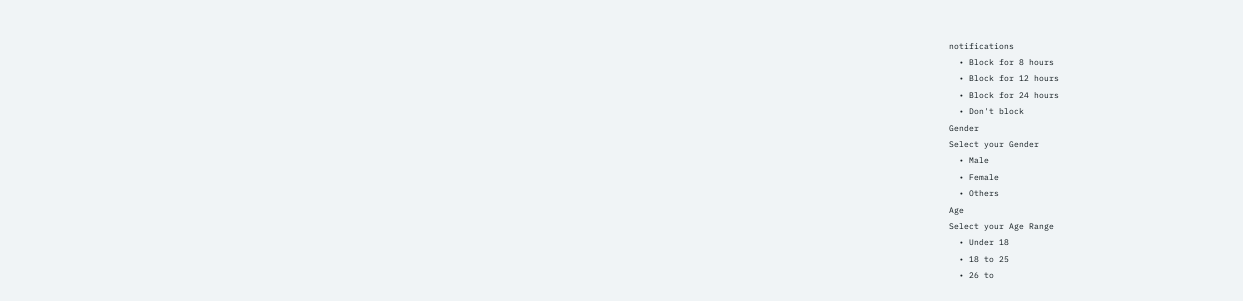notifications
  • Block for 8 hours
  • Block for 12 hours
  • Block for 24 hours
  • Don't block
Gender
Select your Gender
  • Male
  • Female
  • Others
Age
Select your Age Range
  • Under 18
  • 18 to 25
  • 26 to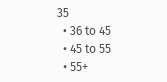35
  • 36 to 45
  • 45 to 55
  • 55+